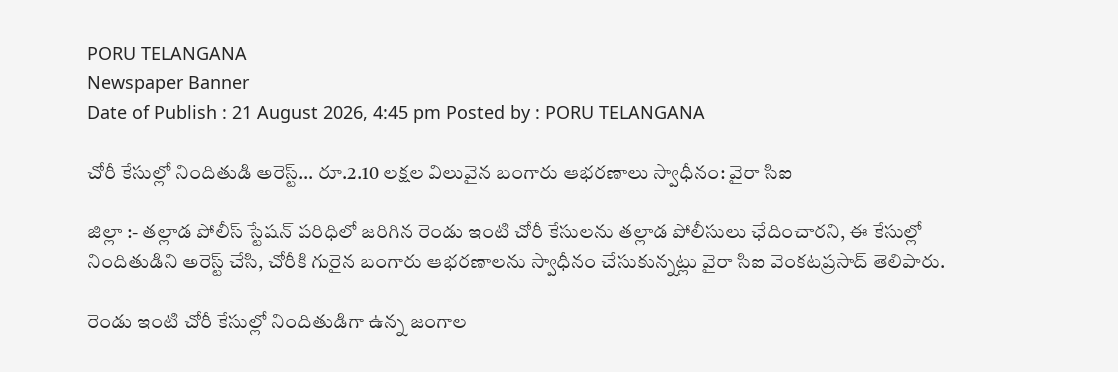PORU TELANGANA
Newspaper Banner
Date of Publish : 21 August 2026, 4:45 pm Posted by : PORU TELANGANA

చోరీ కేసుల్లో నిందితుడి అరెస్ట్… రూ.2.10 లక్షల విలువైన బంగారు ఆభరణాలు స్వాధీనం: వైరా సిఐ

జిల్లా :- తల్లాడ పోలీస్ స్టేషన్ పరిధిలో జరిగిన రెండు ఇంటి చోరీ కేసులను తల్లాడ పోలీసులు ఛేదించారని, ఈ కేసుల్లో నిందితుడిని అరెస్ట్ చేసి, చోరీకి గురైన బంగారు ఆభరణాలను స్వాధీనం చేసుకున్నట్లు వైరా సిఐ వెంకటప్రసాద్ తెలిపారు.

రెండు ఇంటి చోరీ కేసుల్లో నిందితుడిగా ఉన్న జంగాల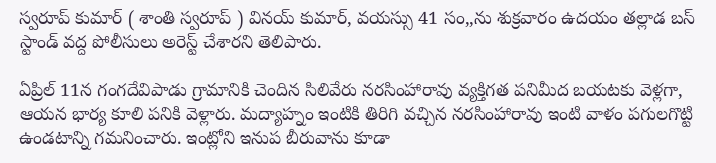స్వరూప్ కుమార్ ( శాంతి స్వరూప్ ) వినయ్ కుమార్, వయస్సు 41 సం,,ను శుక్రవారం ఉదయం తల్లాడ బస్ స్టాండ్ వద్ద పోలీసులు అరెస్ట్ చేశారని తెలిపారు.

ఏప్రిల్ 11న గంగదేవిపాడు గ్రామానికి చెందిన సిలివేరు నరసింహారావు వ్యక్తిగత పనిమీద బయటకు వెళ్లగా, ఆయన భార్య కూలి పనికి వెళ్లారు. మద్యాహ్నం ఇంటికి తిరిగి వచ్చిన నరసింహారావు ఇంటి వాళం పగులగొట్టి ఉండటాన్ని గమనించారు. ఇంట్లోని ఇనుప బీరువాను కూడా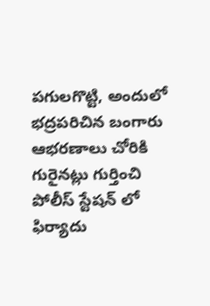పగులగొట్టి, అందులో భద్రపరిచిన బంగారు ఆభరణాలు చోరికి గురైనట్లు గుర్తించి పోలీస్ స్టేషన్ లో ఫిర్యాదు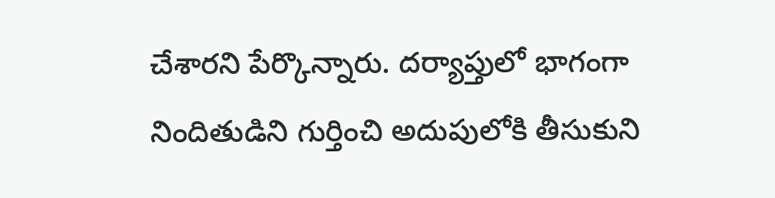చేశారని పేర్కొన్నారు. దర్యాప్తులో భాగంగా నిందితుడిని గుర్తించి అదుపులోకి తీసుకుని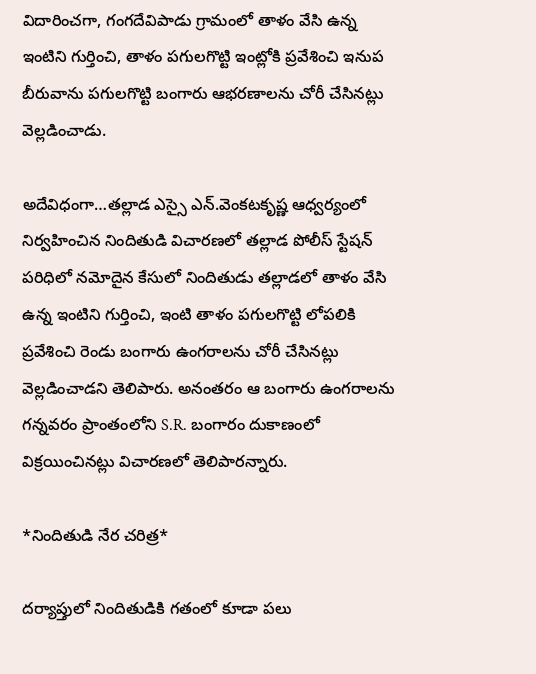విదారించగా, గంగదేవిపాడు గ్రామంలో తాళం వేసి ఉన్న ఇంటిని గుర్తించి, తాళం పగులగొట్టి ఇంట్లోకి ప్రవేశించి ఇనుప బీరువాను పగులగొట్టి బంగారు ఆభరణాలను చోరీ చేసినట్లు వెల్లడించాడు.

అదేవిధంగా…తల్లాడ ఎస్సై ఎన్.వెంకటకృష్ణ ఆధ్వర్యంలో  నిర్వహించిన నిందితుడి విచారణలో తల్లాడ పోలీస్ స్టేషన్ పరిధిలో నమోదైన కేసులో నిందితుడు తల్లాడలో తాళం వేసి ఉన్న ఇంటిని గుర్తించి, ఇంటి తాళం పగులగొట్టి లోపలికి ప్రవేశించి రెండు బంగారు ఉంగరాలను చోరీ చేసినట్లు వెల్లడించాడని తెలిపారు. అనంతరం ఆ బంగారు ఉంగరాలను గన్నవరం ప్రాంతంలోని S.R. బంగారం దుకాణంలో విక్రయించినట్లు విచారణలో తెలిపారన్నారు.

*నిందితుడి నేర చరిత్ర*

దర్యాప్తులో నిందితుడికి గతంలో కూడా పలు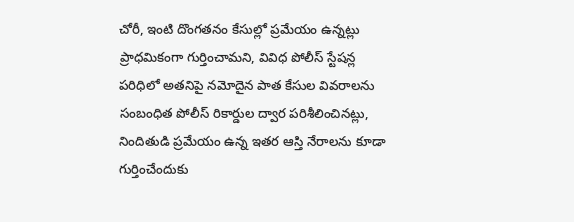చోరీ, ఇంటి దొంగతనం కేసుల్లో ప్రమేయం ఉన్నట్లు ప్రాధమికంగా గుర్తించామని, వివిధ పోలీస్ స్టేషన్ల పరిధిలో అతనిపై నమోదైన పాత కేసుల వివరాలను సంబంధిత పోలీస్ రికార్డుల ద్వార పరిశీలించినట్లు, నిందితుడి ప్రమేయం ఉన్న ఇతర ఆస్తి నేరాలను కూడా గుర్తించేందుకు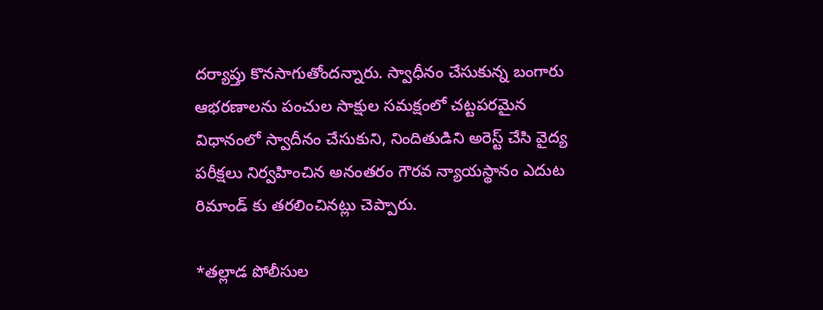దర్యాప్తు కొనసాగుతోందన్నారు. స్వాధీనం చేసుకున్న బంగారు ఆభరణాలను పంచుల సాక్షుల సమక్షంలో చట్టపరమైన విధానంలో స్వాదీనం చేసుకుని, నిందితుడిని అరెస్ట్ చేసి వైద్య పరీక్షలు నిర్వహించిన అనంతరం గౌరవ న్యాయస్థానం ఎదుట రిమాండ్ కు తరలించినట్లు చెప్పారు.

*తల్లాడ పోలీసుల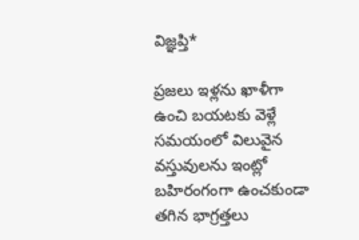విజ్ఞప్తి*

ప్రజలు ఇళ్లను ఖాళీగా ఉంచి బయటకు వెళ్లే సమయంలో విలువైన వస్తువులను ఇంట్లో బహిరంగంగా ఉంచకుండా తగిన భాగ్రత్తలు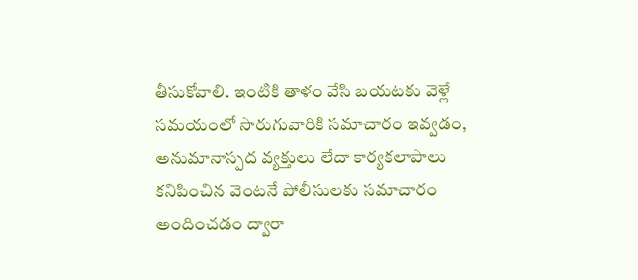తీసుకోవాలి. ఇంటికి తాళం వేసి బయటకు వెళ్లే సమయంలో సొరుగువారికి సమాచారం ఇవ్వడం, అనుమానాస్పద వ్యక్తులు లేదా కార్యకలాపాలు కనిపించిన వెంటనే పోలీసులకు సమాచారం అందించడం ద్వారా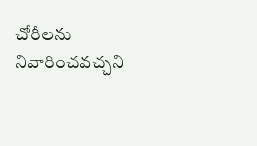చోరీలను నివారించవచ్చని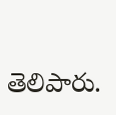తెలిపారు.